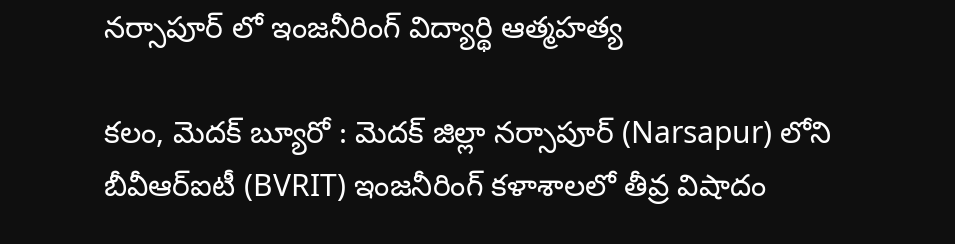నర్సాపూర్ లో ఇంజనీరింగ్ విద్యార్థి ఆత్మహత్య

కలం, మెదక్ బ్యూరో : మెదక్ జిల్లా నర్సాపూర్ (Narsapur) లోని బీవీఆర్‌ఐటీ (BVRIT) ఇంజనీరింగ్ కళాశాలలో తీవ్ర విషాదం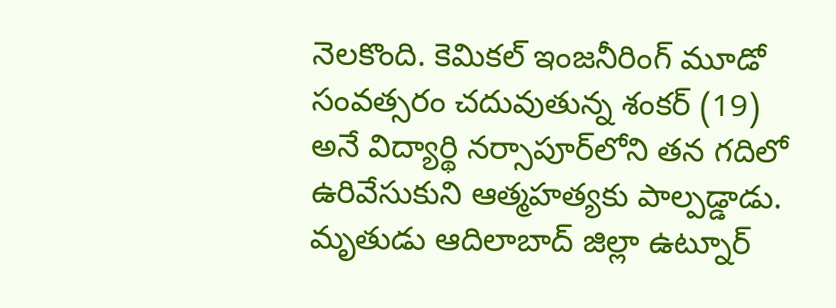నెలకొంది. కెమికల్ ఇంజనీరింగ్ మూడో సంవత్సరం చదువుతున్న శంకర్ (19) అనే విద్యార్థి నర్సాపూర్‌లోని తన గదిలో ఉరివేసుకుని ఆత్మహత్యకు పాల్పడ్డాడు. మృతుడు ఆదిలాబాద్ జిల్లా ఉట్నూర్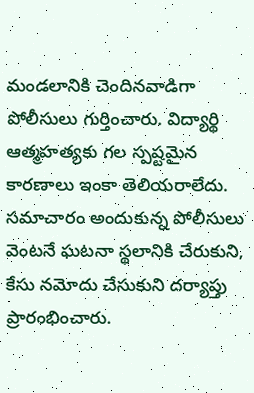మండలానికి చెందినవాడిగా పోలీసులు గుర్తించారు. విద్యార్థి ఆత్మహత్యకు గల స్పష్టమైన కారణాలు ఇంకా తెలియరాలేదు. సమాచారం అందుకున్న పోలీసులు వెంటనే ఘటనా స్థలానికి చేరుకుని, కేసు నమోదు చేసుకుని దర్యాప్తు ప్రారంభించారు.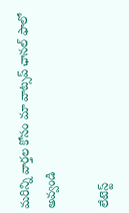మ‌రిన్ని వార్త‌ల కోసం మా వాట్స‌ప్ ఛాన‌ల్ ఫాలో అవ్వండి

లేటెస్ట్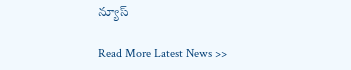న్యూస్‌

Read More Latest News >>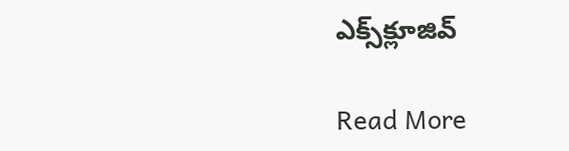ఎక్స్‌క్లూజివ్‌

Read More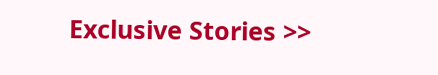Exclusive Stories >>